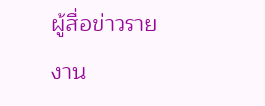ผู้สื่อข่าวรายงาน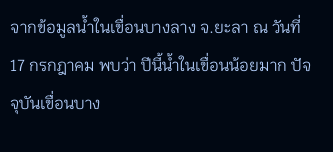จากข้อมูลน้ำในเขื่อนบางลาง จ.ยะลา ณ วันที่ 17 กรกฎาคม พบว่า ปีนี้น้ำในเขื่อนน้อยมาก ปัจจุบันเขื่อนบาง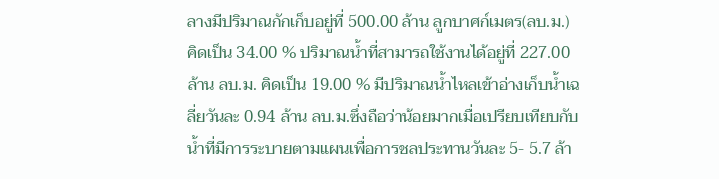ลางมีปริมาณกักเก็บอยู่ที่ 500.00 ล้าน ลูกบาศก์เมตร(ลบ.ม.) คิดเป็น 34.00 % ปริมาณน้ำที่สามารถใช้งานได้อยู่ที่ 227.00 ล้าน ลบ.ม. คิดเป็น 19.00 % มีปริมาณน้ำไหลเข้าอ่างเก็บน้ำเฉลี่ยวันละ 0.94 ล้าน ลบ.ม.ซึ่งถือว่าน้อยมากเมื่อเปรียบเทียบกับน้ำที่มีการระบายตามแผนเพื่อการชลประทานวันละ 5- 5.7 ล้า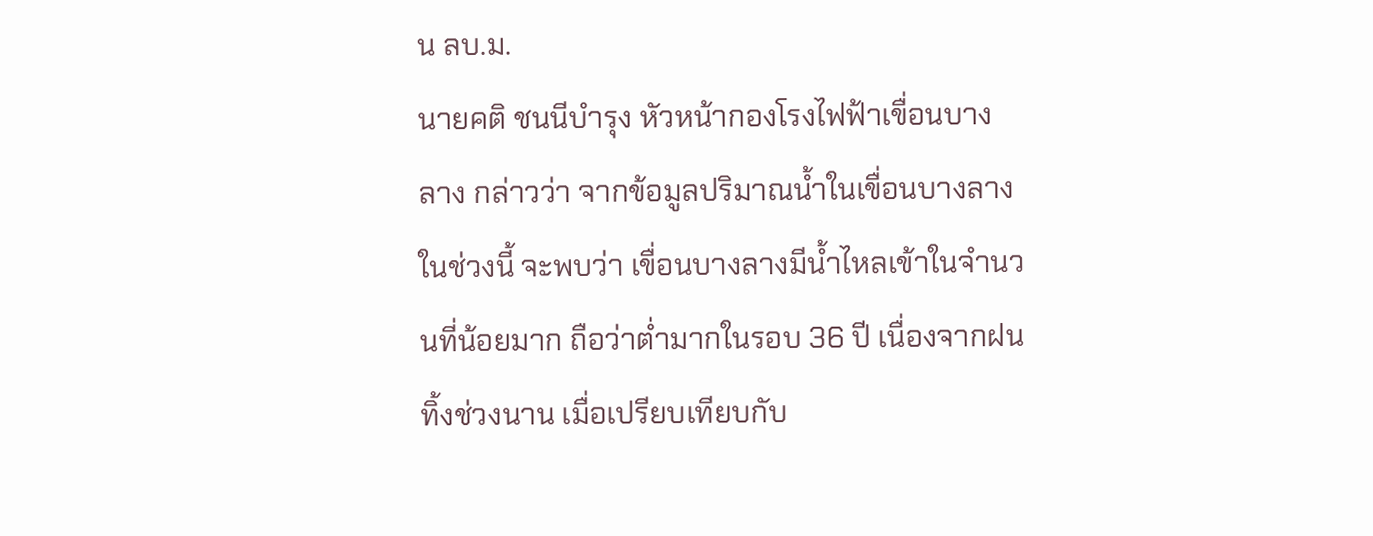น ลบ.ม.
นายคติ ชนนีบำรุง หัวหน้ากองโรงไฟฟ้าเขื่อนบางลาง กล่าวว่า จากข้อมูลปริมาณน้ำในเขื่อนบางลางในช่วงนี้ จะพบว่า เขื่อนบางลางมีน้ำไหลเข้าในจำนวนที่น้อยมาก ถือว่าต่ำมากในรอบ 36 ปี เนื่องจากฝนทิ้งช่วงนาน เมื่อเปรียบเทียบกับ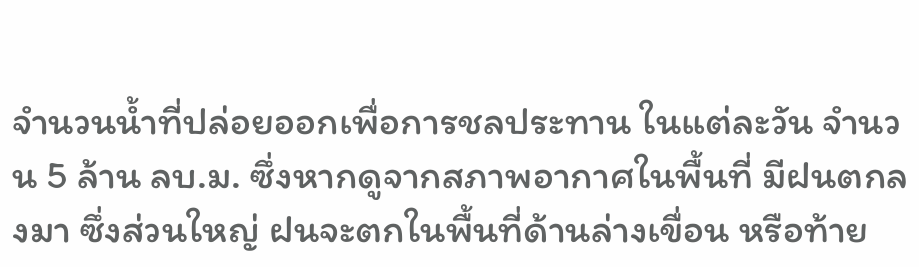จำนวนน้ำที่ปล่อยออกเพื่อการชลประทาน ในแต่ละวัน จำนวน 5 ล้าน ลบ.ม. ซึ่งหากดูจากสภาพอากาศในพื้นที่ มีฝนตกลงมา ซึ่งส่วนใหญ่ ฝนจะตกในพื้นที่ด้านล่างเขื่อน หรือท้าย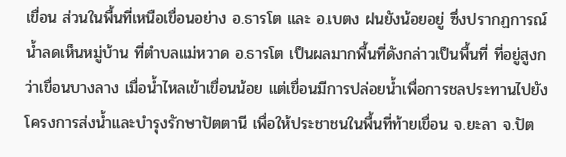เขื่อน ส่วนในพื้นที่เหนือเขื่อนอย่าง อ.ธารโต และ อ.เบตง ฝนยังน้อยอยู่ ซึ่งปรากฏการณ์น้ำลดเห็นหมู่บ้าน ที่ตำบลแม่หวาด อ.ธารโต เป็นผลมากพื้นที่ดังกล่าวเป็นพื้นที่ ที่อยู่สูงกว่าเขื่อนบางลาง เมื่อน้ำไหลเข้าเขื่อนน้อย แต่เขื่อนมีการปล่อยน้ำเพื่อการชลประทานไปยังโครงการส่งน้ำและบำรุงรักษาปัตตานี เพื่อให้ประชาชนในพื้นที่ท้ายเขื่อน จ.ยะลา จ.ปัต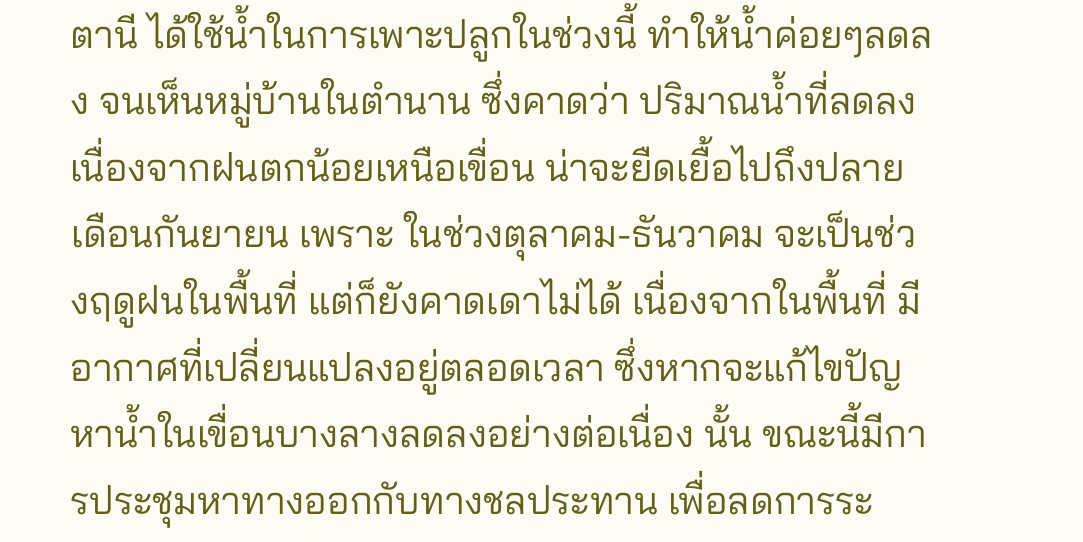ตานี ได้ใช้น้ำในการเพาะปลูกในช่วงนี้ ทำให้น้ำค่อยๆลดลง จนเห็นหมู่บ้านในตำนาน ซึ่งคาดว่า ปริมาณน้ำที่ลดลง เนื่องจากฝนตกน้อยเหนือเขื่อน น่าจะยืดเยื้อไปถึงปลายเดือนกันยายน เพราะ ในช่วงตุลาคม-ธันวาคม จะเป็นช่วงฤดูฝนในพื้นที่ แต่ก็ยังคาดเดาไม่ได้ เนื่องจากในพื้นที่ มีอากาศที่เปลี่ยนแปลงอยู่ตลอดเวลา ซึ่งหากจะแก้ไขปัญหาน้ำในเขื่อนบางลางลดลงอย่างต่อเนื่อง นั้น ขณะนี้มีการประชุมหาทางออกกับทางชลประทาน เพื่อลดการระ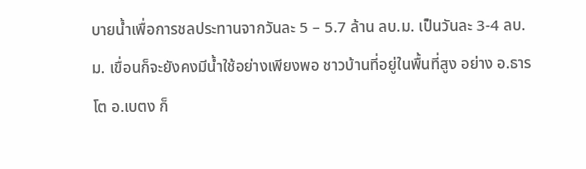บายน้ำเพื่อการชลประทานจากวันละ 5 – 5.7 ล้าน ลบ.ม. เป็นวันละ 3-4 ลบ.ม. เขื่อนก็จะยังคงมีน้ำใช้อย่างเพียงพอ ชาวบ้านที่อยู่ในพื้นที่สูง อย่าง อ.ธารโต อ.เบตง ก็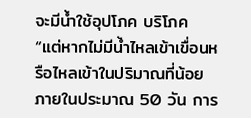จะมีน้ำใช้อุปโภค บริโภค
“แต่หากไม่มีน้ำไหลเข้าเขื่อนหรือไหลเข้าในปริมาณที่น้อย ภายในประมาณ 50 วัน การ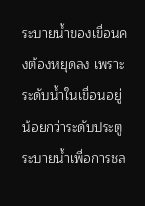ระบายน้ำของเขื่อนคงต้องหยุดลง เพราะ ระดับน้ำในเขื่อนอยู่น้อยกว่าระดับประตูระบายน้ำเพื่อการชล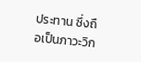ประทาน ซึ่งถือเป็นภาวะวิก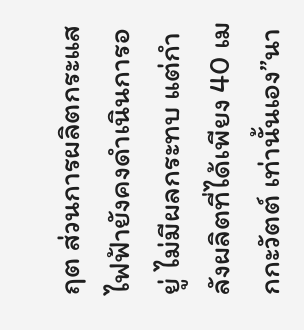ฤต ส่วนการผลิตกระแสไฟฟ้ายังคงดำเนินการอยู่ ไม่มีผลกระทบ แต่กำลังผลิตที่ได้เพียง 40 เมกกะวัตต์ เท่านั้นเอง”นา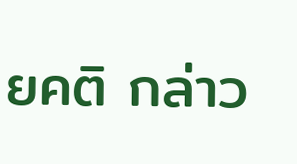ยคติ กล่าว